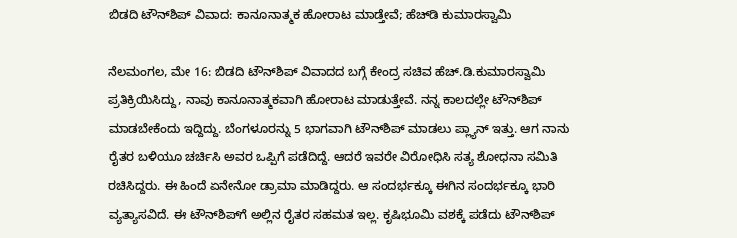ಬಿಡದಿ ಟೌನ್‌ಶಿಪ್‌ ವಿವಾದ: ಕಾನೂನಾತ್ಮಕ ಹೋರಾಟ ಮಾಡ್ತೇವೆ; ಹೆಚ್‌ಡಿ ಕುಮಾರಸ್ವಾಮಿ

ನೆಲಮಂಗಲ, ಮೇ 16: ಬಿಡದಿ ಟೌನ್‌ಶಿಪ್ ವಿವಾದದ ಬಗ್ಗೆ ಕೇಂದ್ರ ಸಚಿವ ಹೆಚ್.ಡಿ.ಕುಮಾರಸ್ವಾಮಿ ಪ್ರತಿಕ್ರಿಯಿಸಿದ್ದು, ನಾವು ಕಾನೂನಾತ್ಮಕವಾಗಿ ಹೋರಾಟ ಮಾಡುತ್ತೇವೆ. ನನ್ನ ಕಾಲದಲ್ಲೇ ಟೌನ್‌ಶಿಪ್ ಮಾಡಬೇಕೆಂದು ಇದ್ದಿದ್ದು. ಬೆಂಗಳೂರನ್ನು 5 ಭಾಗವಾಗಿ ಟೌನ್‌ಶಿಪ್ ಮಾಡಲು ಪ್ಲ್ಯಾನ್ ಇತ್ತು. ಆಗ ನಾನು ರೈತರ ಬಳಿಯೂ ಚರ್ಚಿಸಿ ಅವರ ಒಪ್ಪಿಗೆ ಪಡೆದಿದ್ದೆ. ಆದರೆ ಇವರೇ ವಿರೋಧಿಸಿ ಸತ್ಯ ಶೋಧನಾ ಸಮಿತಿ ರಚಿಸಿದ್ದರು. ಈ ಹಿಂದೆ ಏನೇನೋ ಡ್ರಾಮಾ ಮಾಡಿದ್ದರು. ಆ ಸಂದರ್ಭಕ್ಕೂ ಈಗಿನ ಸಂದರ್ಭಕ್ಕೂ ಭಾರಿ ವ್ಯತ್ಯಾಸವಿದೆ. ಈ ಟೌನ್‌ಶಿಪ್‌ಗೆ ಅಲ್ಲಿನ ರೈತರ ಸಹಮತ ಇಲ್ಲ. ಕೃಷಿಭೂಮಿ ವಶಕ್ಕೆ ಪಡೆದು ಟೌನ್‌ಶಿಪ್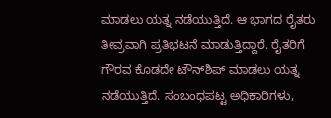ಮಾಡಲು ಯತ್ನ ನಡೆಯುತ್ತಿದೆ. ಆ ಭಾಗದ ರೈತರು ತೀವ್ರವಾಗಿ ಪ್ರತಿಭಟನೆ ಮಾಡುತ್ತಿದ್ದಾರೆ. ರೈತರಿಗೆ ಗೌರವ ಕೊಡದೇ ಟೌನ್‌ಶಿಪ್‌ ಮಾಡಲು ಯತ್ನ ನಡೆಯುತ್ತಿದೆ. ಸಂಬಂಧಪಟ್ಟ ಅಧಿಕಾರಿಗಳು,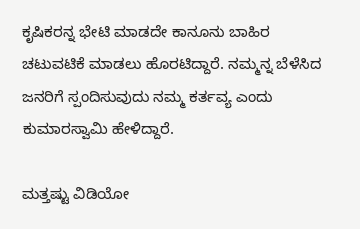ಕೃಷಿಕರನ್ನ ಭೇಟಿ ಮಾಡದೇ ಕಾನೂನು ಬಾಹಿರ ಚಟುವಟಿಕೆ ಮಾಡಲು ಹೊರಟಿದ್ದಾರೆ. ನಮ್ಮನ್ನ ಬೆಳೆಸಿದ ಜನರಿಗೆ ಸ್ಪಂದಿಸುವುದು ನಮ್ಮ ಕರ್ತವ್ಯ ಎಂದು ಕುಮಾರಸ್ವಾಮಿ ಹೇಳಿದ್ದಾರೆ.

ಮತ್ತಷ್ಟು ವಿಡಿಯೋ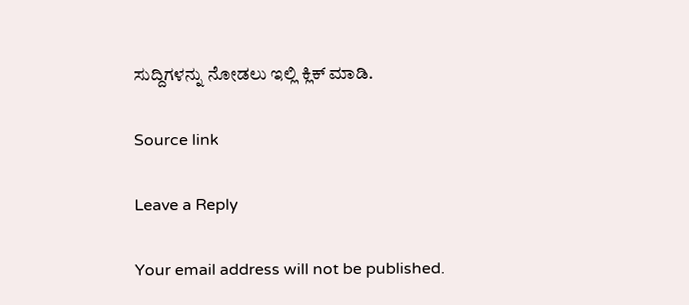ಸುದ್ದಿಗಳನ್ನು ನೋಡಲು ಇಲ್ಲಿ ಕ್ಲಿಕ್ ಮಾಡಿ.

Source link

Leave a Reply

Your email address will not be published.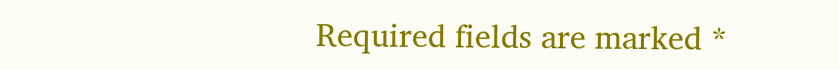Required fields are marked *